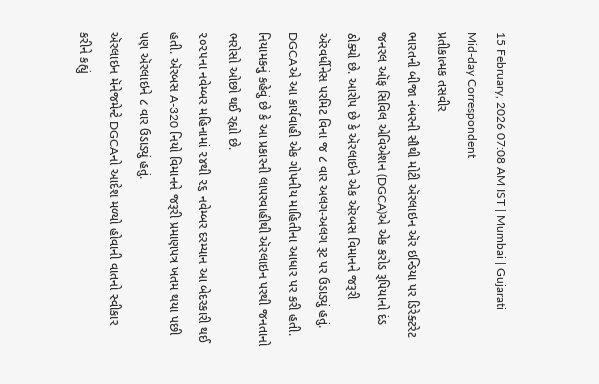15 February, 2026 07:08 AM IST | Mumbai | Gujarati Mid-day Correspondent
પ્રતીકાત્મક તસવીર
ભારતની બીજા નંબરની સૌથી મોટી ઍરલાઇન ઍર ઇન્ડિયા પર ડિરેક્ટરેટ જનરલ ઑફ સિવિલ એવિએશન (DGCA)એ એક કરોડ રૂપિયાનો દંડ ઠોક્યો છે. આરોપ છે કે ઍરલાઇને એક ઍરબસ વિમાનને જરૂરી ઍરવર્ધીનેસ પરમિટ વિના જ ૮ વાર અલગ-અલગ રૂટ પર ઉડાડ્યું હતું.
DGCAએ આ કાર્યવાહી એક ગોપનીય માહિતીના આધાર પર કરી હતી. નિયામકનું કહેવું છે કે આ પ્રકારની લાપરવાહીથી ઍરલાઇન પરથી જનતાનો ભરોસો ઓછો થઈ રહ્યો છે.
૨૦૨૫ના નવેમ્બર મહિનામાં ૨૪થી ૨૬ નવેમ્બર દરમ્યાન આ બેદરકારી થઈ હતી. ઍરબસ A-320 નિયો વિમાનને જરૂરી પ્રમાણપત્ર ખતમ થયા પછી પણ ઍરલાઇને ૮ વાર ઉડાડ્યું હતું.
ઍરલાઇન મૅનેજમેન્ટે DGCAનો આદેશ મળ્યો હોવાની વાતનો સ્વીકાર કરીને કહ્યું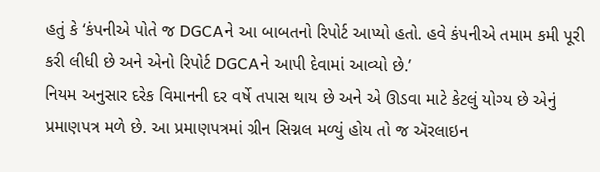હતું કે ‘કંપનીએ પોતે જ DGCAને આ બાબતનો રિપોર્ટ આપ્યો હતો. હવે કંપનીએ તમામ કમી પૂરી કરી લીધી છે અને એનો રિપોર્ટ DGCAને આપી દેવામાં આવ્યો છે.’
નિયમ અનુસાર દરેક વિમાનની દર વર્ષે તપાસ થાય છે અને એ ઊડવા માટે કેટલું યોગ્ય છે એનું પ્રમાણપત્ર મળે છે. આ પ્રમાણપત્રમાં ગ્રીન સિગ્નલ મળ્યું હોય તો જ ઍરલાઇન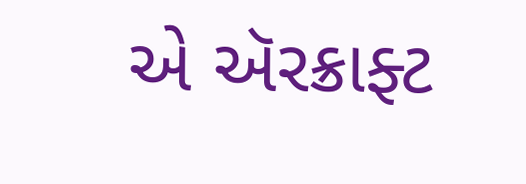એ ઍરક્રાફ્ટ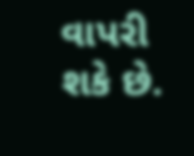વાપરી શકે છે.